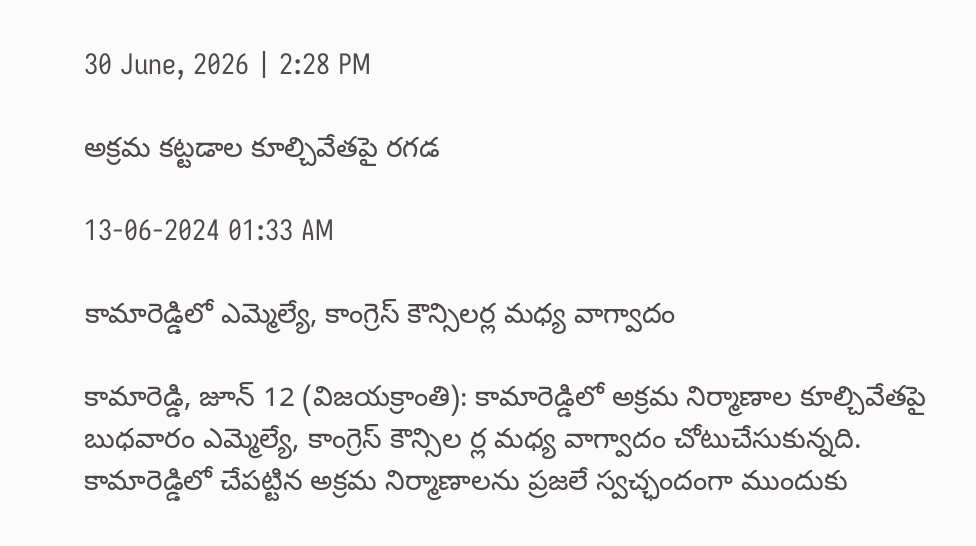30 June, 2026 | 2:28 PM

అక్రమ కట్టడాల కూల్చివేతపై రగడ

13-06-2024 01:33 AM

కామారెడ్డిలో ఎమ్మెల్యే, కాంగ్రెస్ కౌన్సిలర్ల మధ్య వాగ్వాదం

కామారెడ్డి, జూన్ 12 (విజయక్రాంతి): కామారెడ్డిలో అక్రమ నిర్మాణాల కూల్చివేతపై బుధవారం ఎమ్మెల్యే, కాంగ్రెస్ కౌన్సిల ర్ల మధ్య వాగ్వాదం చోటుచేసుకున్నది. కామారెడ్డిలో చేపట్టిన అక్రమ నిర్మాణాలను ప్రజలే స్వచ్ఛందంగా ముందుకు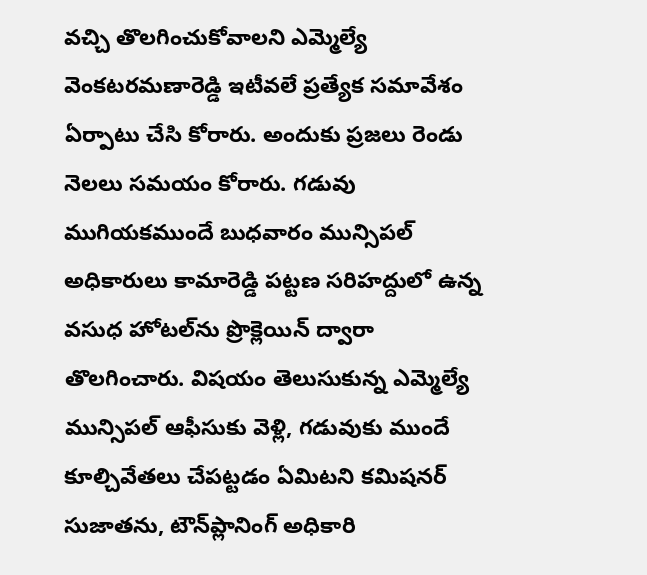వచ్చి తొలగించుకోవాలని ఎమ్మెల్యే వెంకటరమణారెడ్డి ఇటీవలే ప్రత్యేక సమావేశం ఏర్పాటు చేసి కోరారు. అందుకు ప్రజలు రెండు నెలలు సమయం కోరారు. గడువు ముగియకముందే బుధవారం మున్సిపల్ అధికారులు కామారెడ్డి పట్టణ సరిహద్దులో ఉన్న వసుధ హోటల్‌ను ప్రొక్లెయిన్ ద్వారా తొలగించారు. విషయం తెలుసుకున్న ఎమ్మెల్యే మున్సిపల్ ఆఫీసుకు వెళ్లి, గడువుకు ముందే కూల్చివేతలు చేపట్టడం ఏమిటని కమిషనర్ సుజాతను, టౌన్‌ప్లానింగ్ అధికారి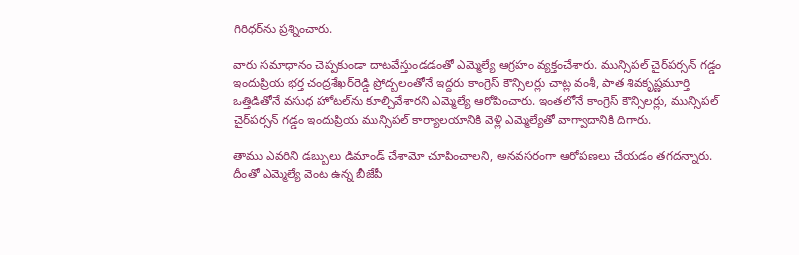గిరిధర్‌ను ప్రశ్నించారు.

వారు సమాధానం చెప్పకుండా దాటవేస్తుండడంతో ఎమ్మెల్యే ఆగ్రహం వ్యక్తంచేశారు. మున్సిపల్ చైర్‌పర్సన్ గడ్డం ఇందుప్రియ భర్త చంద్రశేఖర్‌రెడ్డి ప్రోద్బలంతోనే ఇద్దరు కాంగ్రెస్ కౌన్సిలర్లు చాట్ల వంశీ, పాత శివకృష్ణమూర్తి ఒత్తిడితోనే వసుధ హోటల్‌ను కూల్చివేశారని ఎమ్మెల్యే ఆరోపించారు. ఇంతలోనే కాంగ్రెస్ కౌన్సిలర్లు, మున్సిపల్ చైర్‌పర్సన్ గడ్డం ఇందుప్రియ మున్సిపల్ కార్యాలయానికి వెళ్లి ఎమ్మెల్యేతో వాగ్వాదానికి దిగారు.

తాము ఎవరిని డబ్బులు డిమాండ్ చేశామో చూపించాలని, అనవసరంగా ఆరోపణలు చేయడం తగదన్నారు. దీంతో ఎమ్మెల్యే వెంట ఉన్న బీజేపీ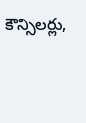కౌన్సిలర్లు,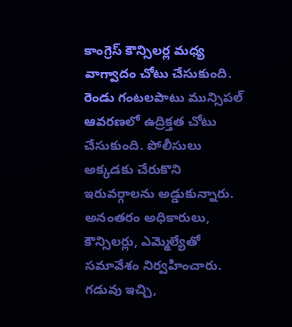కాంగ్రెస్ కౌన్సిలర్ల మధ్య వాగ్వాదం చోటు చేసుకుంది. రెండు గంటలపాటు మున్సిపల్ ఆవరణలో ఉద్రిక్తత చోటు చేసుకుంది. పోలీసులు అక్కడకు చేరుకొని ఇరువర్గాలను అడ్డుకున్నారు. అనంతరం అధికారులు, కౌన్సిలర్లు, ఎమ్మెల్యేతో సమావేశం నిర్వహించారు. గడువు ఇచ్చి,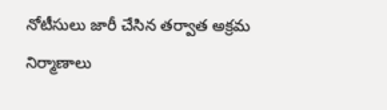నోటీసులు జారీ చేసిన తర్వాత అక్రమ నిర్మాణాలు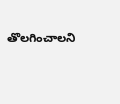తొలగించాలని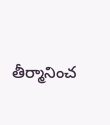తీర్మానించ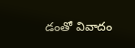డంతో వివాదం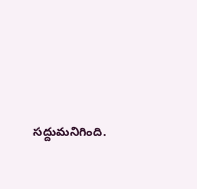సద్దుమనిగింది.